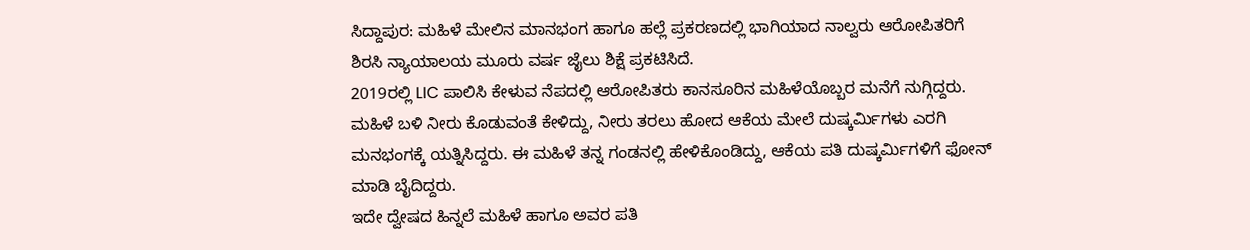ಸಿದ್ದಾಪುರ: ಮಹಿಳೆ ಮೇಲಿನ ಮಾನಭಂಗ ಹಾಗೂ ಹಲ್ಲೆ ಪ್ರಕರಣದಲ್ಲಿ ಭಾಗಿಯಾದ ನಾಲ್ವರು ಆರೋಪಿತರಿಗೆ ಶಿರಸಿ ನ್ಯಾಯಾಲಯ ಮೂರು ವರ್ಷ ಜೈಲು ಶಿಕ್ಷೆ ಪ್ರಕಟಿಸಿದೆ.
2019ರಲ್ಲಿ LIC ಪಾಲಿಸಿ ಕೇಳುವ ನೆಪದಲ್ಲಿ ಆರೋಪಿತರು ಕಾನಸೂರಿನ ಮಹಿಳೆಯೊಬ್ಬರ ಮನೆಗೆ ನುಗ್ಗಿದ್ದರು. ಮಹಿಳೆ ಬಳಿ ನೀರು ಕೊಡುವಂತೆ ಕೇಳಿದ್ದು, ನೀರು ತರಲು ಹೋದ ಆಕೆಯ ಮೇಲೆ ದುಷ್ಕರ್ಮಿಗಳು ಎರಗಿ ಮನಭಂಗಕ್ಕೆ ಯತ್ನಿಸಿದ್ದರು. ಈ ಮಹಿಳೆ ತನ್ನ ಗಂಡನಲ್ಲಿ ಹೇಳಿಕೊಂಡಿದ್ದು, ಆಕೆಯ ಪತಿ ದುಷ್ಕರ್ಮಿಗಳಿಗೆ ಫೋನ್ ಮಾಡಿ ಬೈದಿದ್ದರು.
ಇದೇ ದ್ವೇಷದ ಹಿನ್ನಲೆ ಮಹಿಳೆ ಹಾಗೂ ಅವರ ಪತಿ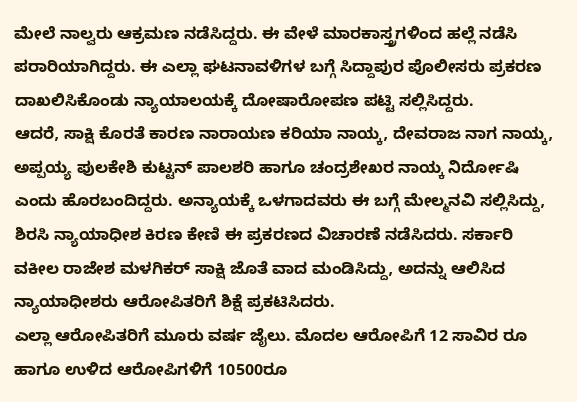ಮೇಲೆ ನಾಲ್ವರು ಆಕ್ರಮಣ ನಡೆಸಿದ್ದರು. ಈ ವೇಳೆ ಮಾರಕಾಸ್ತ್ರಗಳಿಂದ ಹಲ್ಲೆ ನಡೆಸಿ ಪರಾರಿಯಾಗಿದ್ದರು. ಈ ಎಲ್ಲಾ ಘಟನಾವಳಿಗಳ ಬಗ್ಗೆ ಸಿದ್ದಾಪುರ ಪೊಲೀಸರು ಪ್ರಕರಣ ದಾಖಲಿಸಿಕೊಂಡು ನ್ಯಾಯಾಲಯಕ್ಕೆ ದೋಷಾರೋಪಣ ಪಟ್ಟಿ ಸಲ್ಲಿಸಿದ್ದರು.
ಆದರೆ, ಸಾಕ್ಷಿ ಕೊರತೆ ಕಾರಣ ನಾರಾಯಣ ಕರಿಯಾ ನಾಯ್ಕ, ದೇವರಾಜ ನಾಗ ನಾಯ್ಕ, ಅಪ್ಪಯ್ಯ ಪುಲಕೇಶಿ ಕುಟ್ಟನ್ ಪಾಲಶರಿ ಹಾಗೂ ಚಂದ್ರಶೇಖರ ನಾಯ್ಕ ನಿರ್ದೋಷಿ ಎಂದು ಹೊರಬಂದಿದ್ದರು. ಅನ್ಯಾಯಕ್ಕೆ ಒಳಗಾದವರು ಈ ಬಗ್ಗೆ ಮೇಲ್ಮನವಿ ಸಲ್ಲಿಸಿದ್ದು, ಶಿರಸಿ ನ್ಯಾಯಾಧೀಶ ಕಿರಣ ಕೇಣಿ ಈ ಪ್ರಕರಣದ ವಿಚಾರಣೆ ನಡೆಸಿದರು. ಸರ್ಕಾರಿ ವಕೀಲ ರಾಜೇಶ ಮಳಗಿಕರ್ ಸಾಕ್ಷಿ ಜೊತೆ ವಾದ ಮಂಡಿಸಿದ್ದು, ಅದನ್ನು ಆಲಿಸಿದ ನ್ಯಾಯಾಧೀಶರು ಆರೋಪಿತರಿಗೆ ಶಿಕ್ಷೆ ಪ್ರಕಟಿಸಿದರು.
ಎಲ್ಲಾ ಆರೋಪಿತರಿಗೆ ಮೂರು ವರ್ಷ ಜೈಲು. ಮೊದಲ ಆರೋಪಿಗೆ 12 ಸಾವಿರ ರೂ ಹಾಗೂ ಉಳಿದ ಆರೋಪಿಗಳಿಗೆ 10500ರೂ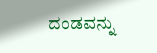ದಂಡವನ್ನು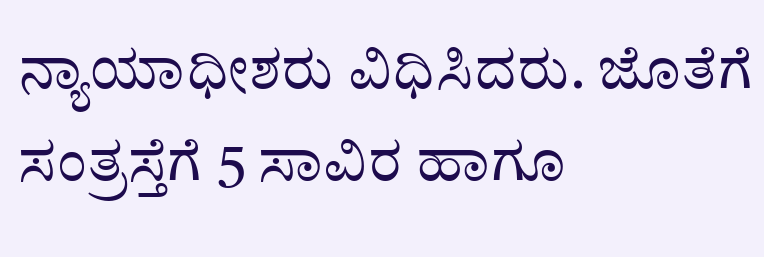ನ್ಯಾಯಾಧೀಶರು ವಿಧಿಸಿದರು. ಜೊತೆಗೆ ಸಂತ್ರಸ್ತೆಗೆ 5 ಸಾವಿರ ಹಾಗೂ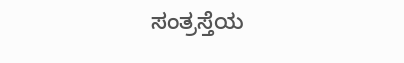ಸಂತ್ರಸ್ತೆಯ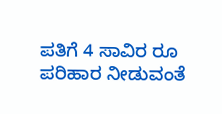ಪತಿಗೆ 4 ಸಾವಿರ ರೂ ಪರಿಹಾರ ನೀಡುವಂತೆ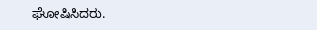ಘೋಷಿಸಿದರು.